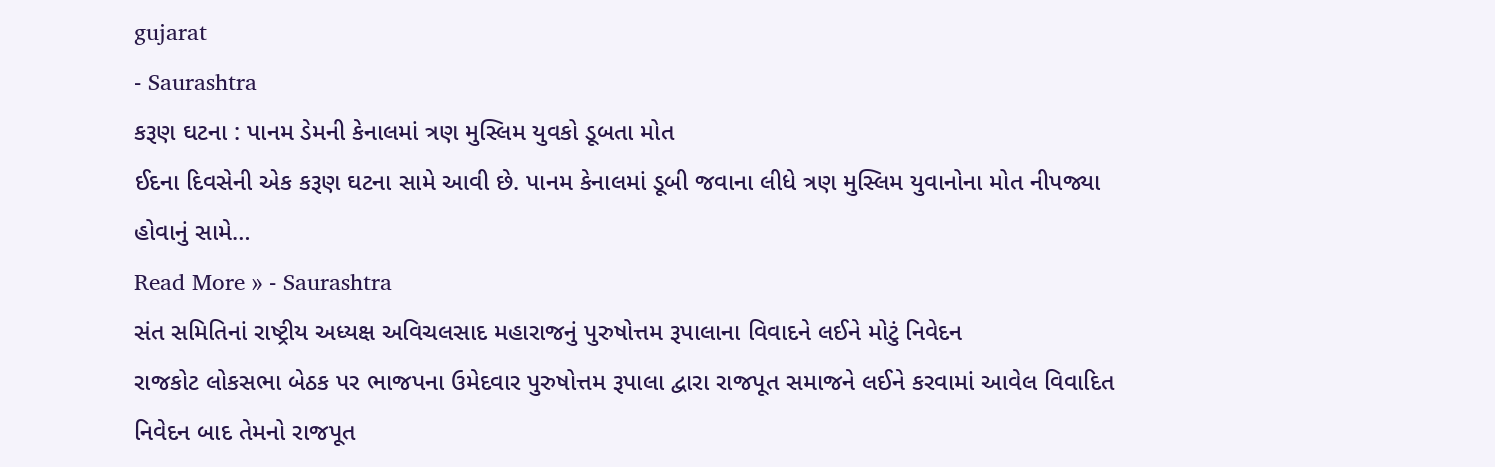gujarat
- Saurashtra
કરૂણ ઘટના : પાનમ ડેમની કેનાલમાં ત્રણ મુસ્લિમ યુવકો ડૂબતા મોત
ઈદના દિવસેની એક કરૂણ ઘટના સામે આવી છે. પાનમ કેનાલમાં ડૂબી જવાના લીધે ત્રણ મુસ્લિમ યુવાનોના મોત નીપજ્યા હોવાનું સામે…
Read More » - Saurashtra
સંત સમિતિનાં રાષ્ટ્રીય અધ્યક્ષ અવિચલસાદ મહારાજનું પુરુષોત્તમ રૂપાલાના વિવાદને લઈને મોટું નિવેદન
રાજકોટ લોકસભા બેઠક પર ભાજપના ઉમેદવાર પુરુષોત્તમ રૂપાલા દ્વારા રાજપૂત સમાજને લઈને કરવામાં આવેલ વિવાદિત નિવેદન બાદ તેમનો રાજપૂત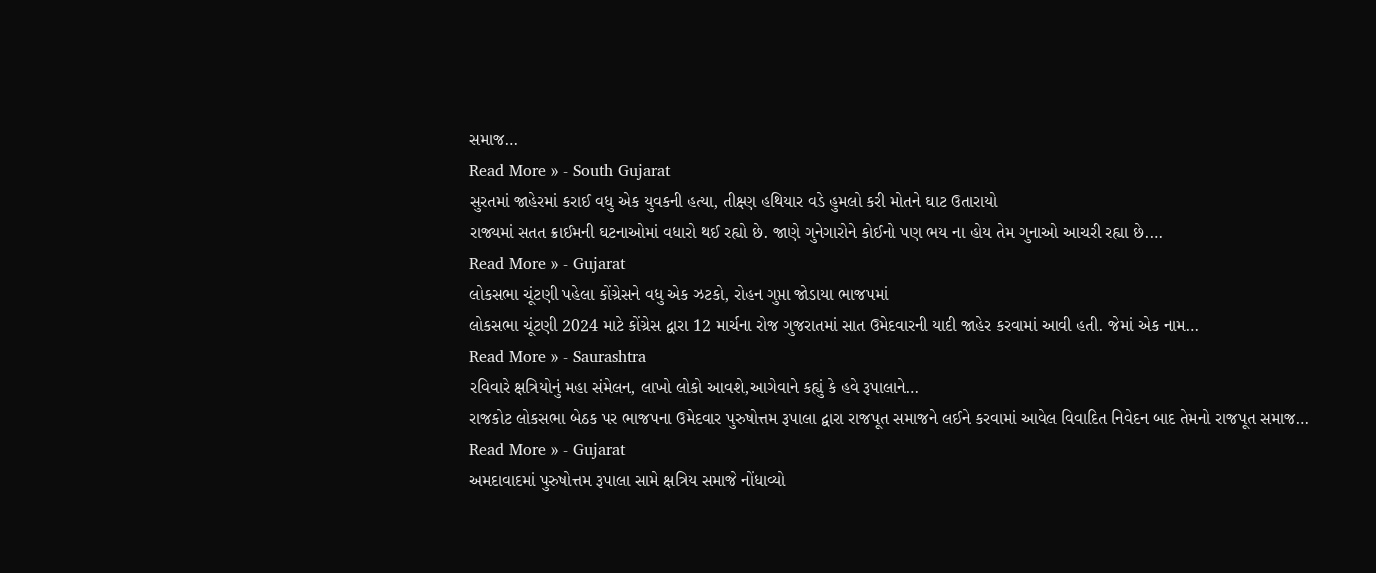સમાજ…
Read More » - South Gujarat
સુરતમાં જાહેરમાં કરાઈ વધુ એક યુવકની હત્યા, તીક્ષ્ણ હથિયાર વડે હુમલો કરી મોતને ઘાટ ઉતારાયો
રાજ્યમાં સતત ક્રાઈમની ઘટનાઓમાં વધારો થઈ રહ્યો છે. જાણે ગુનેગારોને કોઈનો પણ ભય ના હોય તેમ ગુનાઓ આચરી રહ્યા છે.…
Read More » - Gujarat
લોકસભા ચૂંટણી પહેલા કોંગ્રેસને વધુ એક ઝટકો, રોહન ગુપ્તા જોડાયા ભાજપમાં
લોકસભા ચૂંટણી 2024 માટે કોંગ્રેસ દ્વારા 12 માર્ચના રોજ ગુજરાતમાં સાત ઉમેદવારની યાદી જાહેર કરવામાં આવી હતી. જેમાં એક નામ…
Read More » - Saurashtra
રવિવારે ક્ષત્રિયોનું મહા સંમેલન, લાખો લોકો આવશે,આગેવાને કહ્યું કે હવે રૂપાલાને…
રાજકોટ લોકસભા બેઠક પર ભાજપના ઉમેદવાર પુરુષોત્તમ રૂપાલા દ્વારા રાજપૂત સમાજને લઈને કરવામાં આવેલ વિવાદિત નિવેદન બાદ તેમનો રાજપૂત સમાજ…
Read More » - Gujarat
અમદાવાદમાં પુરુષોત્તમ રૂપાલા સામે ક્ષત્રિય સમાજે નોંધાવ્યો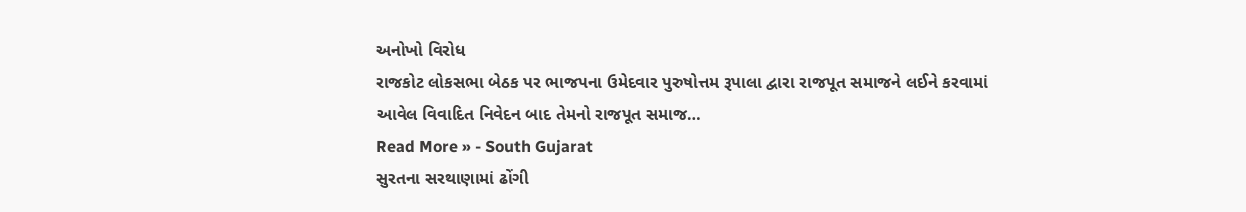અનોખો વિરોધ
રાજકોટ લોકસભા બેઠક પર ભાજપના ઉમેદવાર પુરુષોત્તમ રૂપાલા દ્વારા રાજપૂત સમાજને લઈને કરવામાં આવેલ વિવાદિત નિવેદન બાદ તેમનો રાજપૂત સમાજ…
Read More » - South Gujarat
સુરતના સરથાણામાં ઢોંગી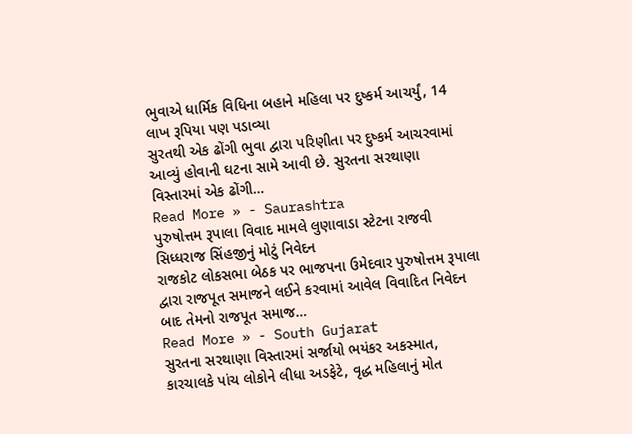ભુવાએ ધાર્મિક વિધિના બહાને મહિલા પર દુષ્કર્મ આચર્યું, 14 લાખ રૂપિયા પણ પડાવ્યા
સુરતથી એક ઢોંગી ભુવા દ્વારા પરિણીતા પર દુષ્કર્મ આચરવામાં આવ્યું હોવાની ઘટના સામે આવી છે. સુરતના સરથાણા વિસ્તારમાં એક ઢોંગી…
Read More » - Saurashtra
પુરુષોત્તમ રૂપાલા વિવાદ મામલે લુણાવાડા સ્ટેટના રાજવી સિધ્ધરાજ સિંહજીનું મોટું નિવેદન
રાજકોટ લોકસભા બેઠક પર ભાજપના ઉમેદવાર પુરુષોત્તમ રૂપાલા દ્વારા રાજપૂત સમાજને લઈને કરવામાં આવેલ વિવાદિત નિવેદન બાદ તેમનો રાજપૂત સમાજ…
Read More » - South Gujarat
સુરતના સરથાણા વિસ્તારમાં સર્જાયો ભયંકર અકસ્માત, કારચાલકે પાંચ લોકોને લીધા અડફેટે, વૃદ્ધ મહિલાનું મોત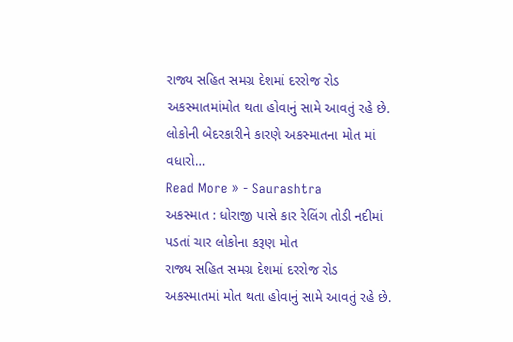રાજ્ય સહિત સમગ્ર દેશમાં દરરોજ રોડ અકસ્માતમાંમોત થતા હોવાનું સામે આવતું રહે છે. લોકોની બેદરકારીને કારણે અકસ્માતના મોત માં વધારો…
Read More » - Saurashtra
અકસ્માત : ધોરાજી પાસે કાર રેલિંગ તોડી નદીમાં પડતાં ચાર લોકોના કરૂણ મોત
રાજ્ય સહિત સમગ્ર દેશમાં દરરોજ રોડ અકસ્માતમાં મોત થતા હોવાનું સામે આવતું રહે છે.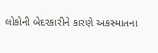લોકોની બેદરકારીને કારણે અકસ્માતના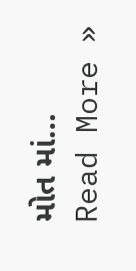મોત માં…
Read More »